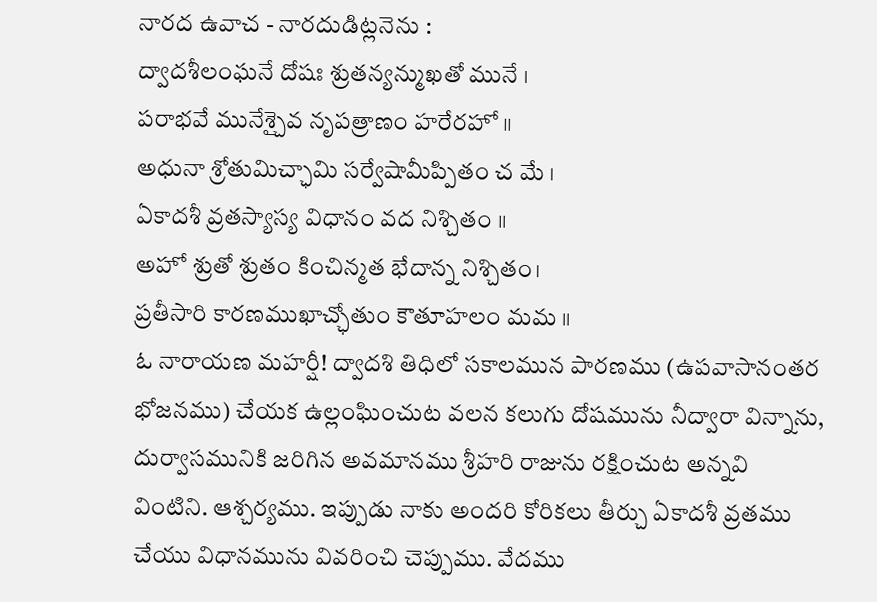నారద ఉవాచ - నారదుడిట్లనెను :
ద్వాదశీలంఘనే దోషః శ్రుతన్యన్ముఖతో మునే ।
పరాభవే మునేశ్చైవ నృపత్రాణం హరేరహో ॥
అధునా శ్రోతుమిచ్ఛామి సర్వేషామీప్పితం చ మే ।
ఏకాదశీ వ్రతస్యాస్య విధానం వద నిశ్చితం ॥
అహో శ్రుతో శ్రుతం కించిన్మత భేదాన్న నిశ్చితం।
ప్రతీసారి కారణముఖాచ్ఛోతుం కౌతూహలం మమ ॥
ఓ నారాయణ మహర్షీ! ద్వాదశి తిధిలో సకాలమున పారణము (ఉపవాసానంతర భోజనము) చేయక ఉల్లంఘించుట వలన కలుగు దోషమును నీద్వారా విన్నాను, దుర్వాసమునికి జరిగిన అవమానము శ్రీహరి రాజును రక్షించుట అన్నవి వింటిని. ఆశ్చర్యము. ఇప్పుడు నాకు అందరి కోరికలు తీర్చు ఏకాదశీ వ్రతము చేయు విధానమును వివరించి చెప్పుము. వేదము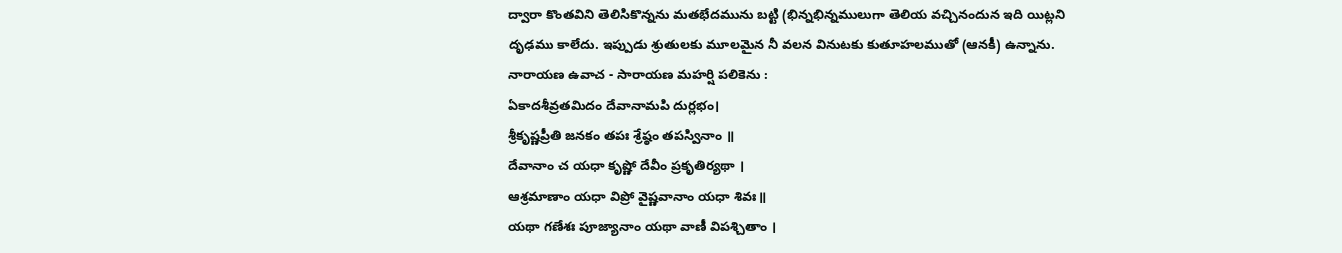ద్వారా కొంతవిని తెలిసికొన్నను మతభేదమును బట్టి (భిన్నభిన్నములుగా తెలియ వచ్చినందున ఇది యిట్లని దృఢము కాలేదు. ఇప్పుడు శ్రుతులకు మూలమైన నీ వలన వినుటకు కుతూహలముతో (ఆనకీ) ఉన్నాను.
నారాయణ ఉవాచ - సారాయణ మహర్షి పలికెను :
ఏకాదశీవ్రతమిదం దేవానామపి దుర్లభం।
శ్రీకృష్ణప్రీతి జనకం తపః శ్రేష్ఠం తపస్వినాం ॥
దేవానాం చ యధా కృష్ణో దేవీం ప్రకృతిర్యథా ।
ఆశ్రమాణాం యధా విప్రో వైష్ణవానాం యధా శివః॥
యథా గణేశః పూజ్యానాం యథా వాణీ విపశ్చితాం ।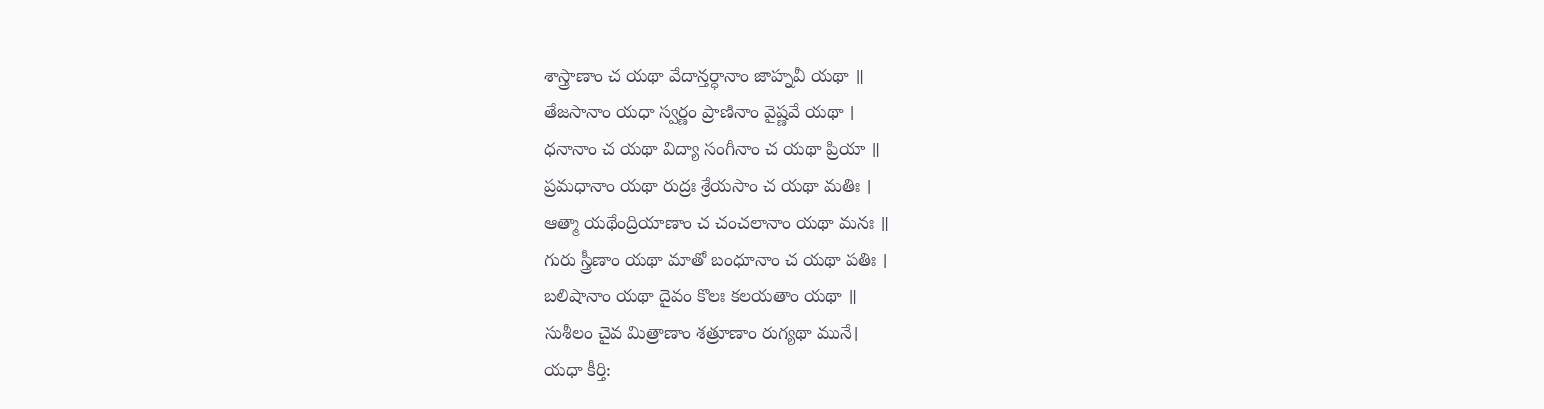శాస్త్రాణాం చ యథా వేదాన్తర్ధానాం జాహ్నవీ యథా ॥
తేజసానాం యధా స్వర్ణం ప్రాణినాం వైష్ణవే యథా ।
ధనానాం చ యథా విద్యా సంగీనాం చ యథా ప్రియా ॥
ప్రమధానాం యథా రుద్రః శ్రేయసాం చ యథా మతిః ।
ఆత్మా యథేంద్రియాణాం చ చంచలానాం యథా మనః ॥
గురు స్త్రీణాం యథా మాతో బంధూనాం చ యథా పతిః ।
బలిషానాం యథా దైవం కొలః కలయతాం యథా ॥
సుశీలం చైవ మిత్రాణాం శత్రూణాం రుగ్యథా మునే।
యధా కీర్తి: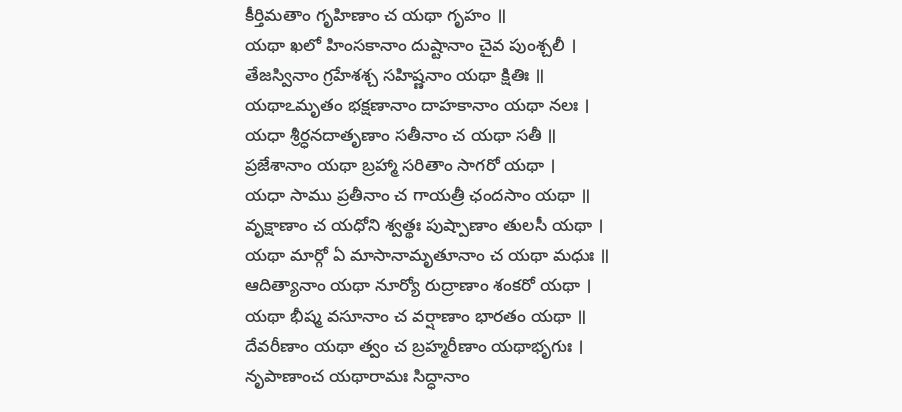కీర్తిమతాం గృహిణాం చ యథా గృహం ॥
యథా ఖలో హింసకానాం దుష్టానాం చైవ పుంశ్చలీ ।
తేజస్వినాం గ్రహేశశ్చ సహిష్ణనాం యథా క్షితిః ॥
యథాఽమృతం భక్షణానాం దాహకానాం యథా నలః ।
యధా శ్రీర్ధనదాతృణాం సతీనాం చ యథా సతీ ॥
ప్రజేశానాం యథా బ్రహ్మా సరితాం సాగరో యథా ।
యధా సాము ప్రతీనాం చ గాయత్రీ ఛందసాం యథా ॥
వృక్షాణాం చ యధోని శ్వత్థః పుష్పాణాం తులసీ యథా ।
యథా మార్గో ఏ మాసానామృతూనాం చ యథా మధుః ॥
ఆదిత్యానాం యథా నూర్యో రుద్రాణాం శంకరో యథా ।
యథా భీష్మ వసూనాం చ వర్షాణాం భారతం యథా ॥
దేవరీణాం యథా త్వం చ బ్రహ్మరీణాం యథాభృగుః ।
నృపాణాంచ యథారామః సిద్ధానాం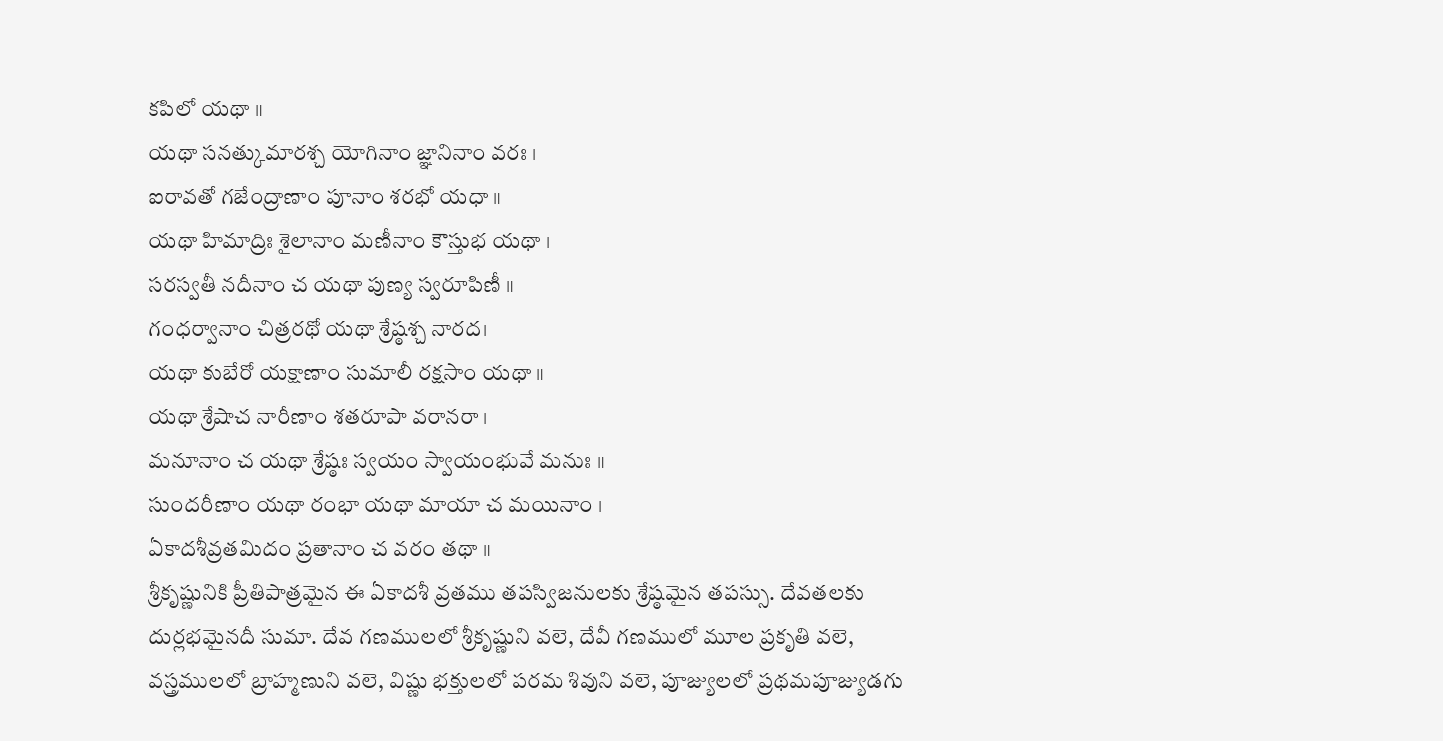కపిలో యథా ॥
యథా సనత్కుమారశ్చ యోగినాం జ్ఞానినాం వరః ।
ఐరావతో గజేంద్రాణాం పూనాం శరభో యధా ॥
యథా హిమాద్రిః శైలానాం మణీనాం కౌస్తుభ యథా ।
సరస్వతీ నదీనాం చ యథా పుణ్య స్వరూపిణీ ॥
గంధర్వానాం చిత్రరథో యథా శ్రేష్ఠశ్చ నారద।
యథా కుబేరో యక్షాణాం సుమాలీ రక్షసాం యథా ॥
యథా శ్రేషాచ నారీణాం శతరూపా వరానరా ।
మనూనాం చ యథా శ్రేష్ఠః స్వయం స్వాయంభువే మనుః ॥
సుందరీణాం యథా రంభా యథా మాయా చ మయినాం ।
ఏకాదశీవ్రతమిదం ప్రతానాం చ వరం తథా ॥
శ్రీకృష్ణునికి ప్రీతిపాత్రమైన ఈ ఏకాదశీ వ్రతము తపస్విజనులకు శ్రేష్ఠమైన తపస్సు. దేవతలకు దుర్లభమైనదీ సుమా. దేవ గణములలో శ్రీకృష్ణుని వలె, దేవీ గణములో మూల ప్రకృతి వలె, వస్త్రములలో బ్రాహ్మణుని వలె, విష్ణు భక్తులలో పరమ శివుని వలె, పూజ్యులలో ప్రథమపూజ్యుడగు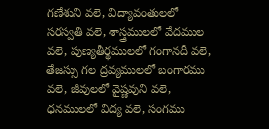గణేశుని వలె, విద్యావంతులలో సరస్వతి వలె, శాస్త్రములలో వేదముల వలె, పుణ్యతీర్థములలో గంగానదీ వలె, తేజస్సు గల ద్రవ్యములలో బంగారము వలె, జీవులలో వైష్ణవుని వలె, ధనములలో విద్య వలె, సంగము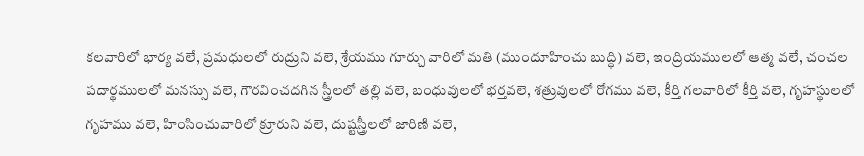కలవారిలో భార్య వలే, ప్రమధులలో రుద్రుని వలె, శ్రేయము గూర్చు వారిలో మతి (ముందూహించు బుద్ధి) వలె, ఇంద్రియములలో ఆత్మ వలే, చంచల పదార్థములలో మనస్సు వలె, గౌరవించదగిన స్త్రీలలో తల్లి వలె, బంధువులలో భర్తవలె, శత్రువులలో రోగము వలె, కీర్తి గలవారిలో కీర్తి వలె, గృహస్థులలో గృహము వలె, హింసించువారిలో క్రూరుని వలె, దుష్టస్త్రీలలో జారిణి వలె,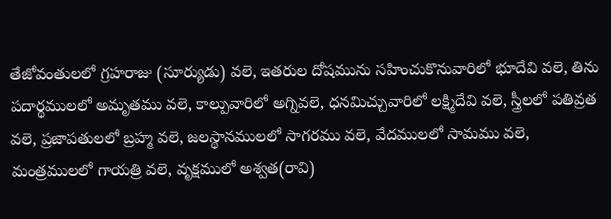తేజోవంతులలో గ్రహరాజు (సూర్యుడు) వలె, ఇతరుల దోషమును సహించుకొనువారిలో భూదేవి వలె, తిను పదార్థములలో అమృతము వలె, కాల్పువారిలో అగ్నివలె, ధనమిచ్చువారిలో లక్ష్మిదేవి వలె, స్త్రీలలో పతివ్రత వలె, ప్రజాపతులలో బ్రహ్మ వలె, జలస్థానములలో సాగరము వలె, వేదములలో సామము వలె, మంత్రములలో గాయత్రి వలె, వృక్షములో అశ్వత(రావి)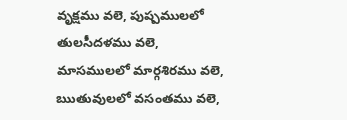వృక్షము వలె, పుష్పములలో తులసీదళము వలె, మాసములలో మార్గశిరము వలె, ఋతువులలో వసంతము వలె,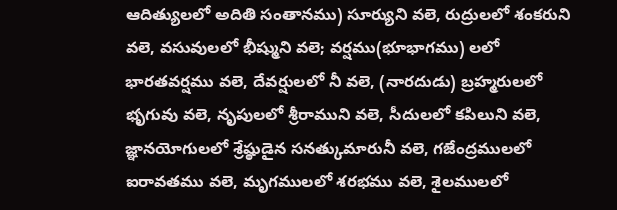ఆదిత్యులలో అదితి సంతానము) సూర్యుని వలె, రుద్రులలో శంకరుని వలె, వసువులలో భీష్ముని వలె; వర్షము(భూభాగము) లలో భారతవర్షము వలె, దేవర్షులలో నీ వలె, (నారదుడు) బ్రహ్మరులలో భృగువు వలె, నృపులలో శ్రీరాముని వలె, సీదులలో కపిలుని వలె, జ్ఞానయోగులలో శ్రేష్ఠుడైన సనత్కుమారునీ వలె, గజేంద్రములలో ఐరావతము వలె, మృగములలో శరభము వలె, శైలములలో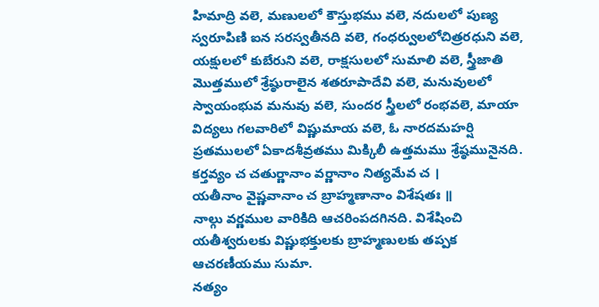హిమాద్రి వలె, మణులలో కౌస్తుభము వలె, నదులలో పుణ్య స్వరూపిణి ఐన సరస్వతీనది వలె, గంధర్వులలోచిత్రరధుని వలె, యక్షులలో కుబేరుని వలె, రాక్షసులలో సుమాలి వలె, స్త్రీజాతి మొత్తములో శ్రేష్ఠురాలైన శతరూపాదేవి వలె, మనువులలో స్వాయంభువ మనువు వలె, సుందర స్త్రీలలో రంభవలె, మాయా విద్యలు గలవారిలో విష్ణుమాయ వలె, ఓ నారదమహర్షి ప్రతములలో ఏకాదశీవ్రతము మిక్కిలీ ఉత్తమము శ్రేష్ఠమునైనది.
కర్తవ్యం చ చతుర్ణానాం వర్ణానాం నిత్యమేవ చ ।
యతీనాం వైష్ణవానాం చ బ్రాహ్మణానాం విశేషతః ॥
నాల్గు వర్ణముల వారికిది ఆచరింపదగినది. విశేషించి యతీశ్వరులకు విష్ణుభక్తులకు బ్రాహ్మణులకు తప్పక ఆచరణీయము సుమా.
నత్యం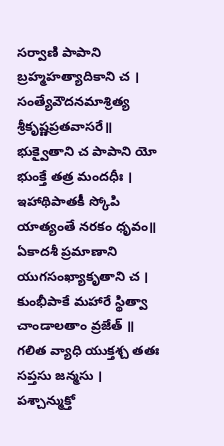సర్వాణి పాపాని బ్రహ్మహత్యాదికాని చ ।
సంత్యేవౌదనమాశ్రిత్య శ్రీకృష్ణప్రతవాసరే॥
భుక్వైతాని చ పాపాని యో భుంక్తే తత్ర మందధీః ।
ఇహాథిపాతకీ స్కోపి యాత్యంతే నరకం ధృవం॥
ఏకాదశీ ప్రమాణాని యుగసంఖ్యాకృతాని చ ।
కుంభీపాకే మహారే స్థిత్వా చాండాలతాం వ్రజేత్ ॥
గలిత వ్యాధి యుక్తశ్చ తతః సప్తసు జన్మసు ।
పశ్చాన్ముక్తో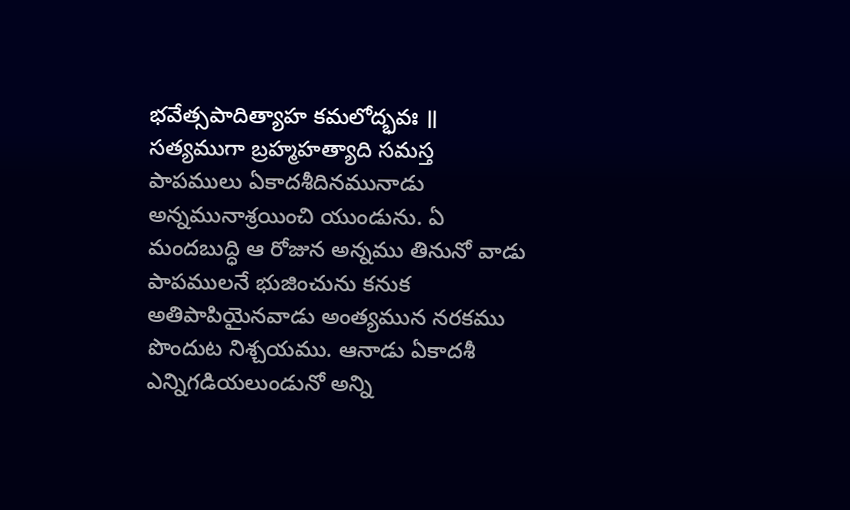భవేత్సపాదిత్యాహ కమలోద్భవః ॥
సత్యముగా బ్రహ్మహత్యాది సమస్త పాపములు ఏకాదశీదినమునాడు అన్నమునాశ్రయించి యుండును. ఏ మందబుద్ధి ఆ రోజున అన్నము తినునో వాడు పాపములనే భుజించును కనుక అతిపాపియైనవాడు అంత్యమున నరకము పొందుట నిశ్చయము. ఆనాడు ఏకాదశీ ఎన్నిగడియలుండునో అన్ని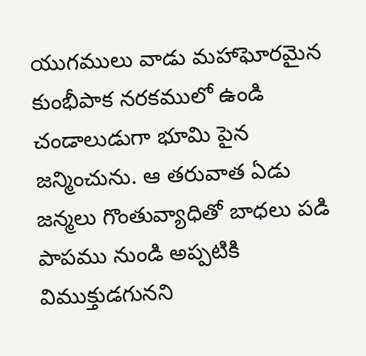యుగములు వాడు మహాఘోరమైన కుంభీపాక నరకములో ఉండి చండాలుడుగా భూమి పైన జన్మించును. ఆ తరువాత ఏడు జన్మలు గొంతువ్యాధితో బాధలు పడి పాపము నుండి అప్పటికి విముక్తుడగునని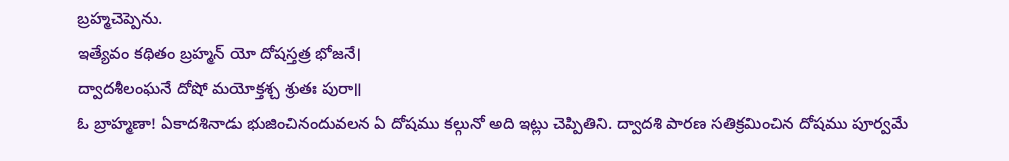బ్రహ్మచెప్పెను.
ఇత్యేవం కథితం బ్రహ్మన్ యో దోషస్తత్ర భోజనే।
ద్వాదశీలంఘనే దోషో మయోక్తశ్చ శ్రుతః పురా॥
ఓ బ్రాహ్మణా! ఏకాదశినాడు భుజించినందువలన ఏ దోషము కల్గునో అది ఇట్లు చెప్పితిని. ద్వాదశి పారణ సతిక్రమించిన దోషము పూర్వమే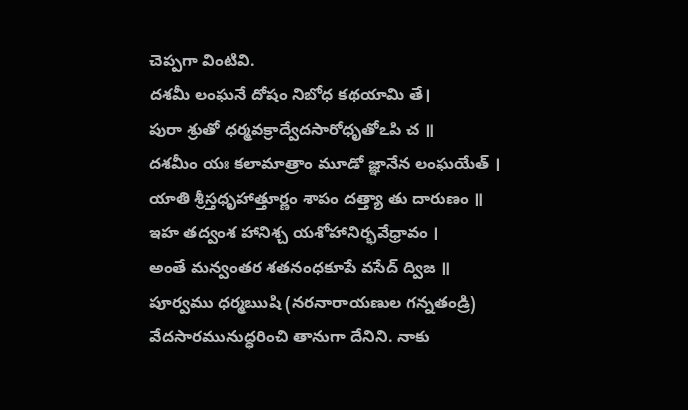చెప్పగా వింటివి.
దశమీ లంఘనే దోషం నిబోధ కథయామి తే।
పురా శ్రుతో ధర్మవక్రాద్వేదసారోధృతోఽపి చ ॥
దశమీం యః కలామాత్రాం మూడో జ్ఞానేన లంఘయేత్ ।
యాతి శ్రీస్తధృహాత్తూర్ణం శాపం దత్త్యా తు దారుణం ॥
ఇహ తద్వంశ హానిశ్చ యశోహానిర్భవేధ్రావం ।
అంతే మన్వంతర శతనంధకూపే వసేద్ ద్విజ ॥
పూర్వము ధర్మఋషి (నరనారాయణుల గన్నతండ్రి) వేదసారమునుద్ధరించి తానుగా దేనిని. నాకు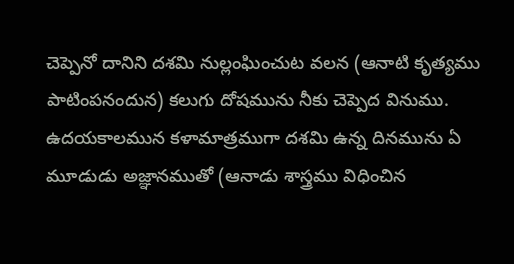చెప్పెనో దానిని దశమి నుల్లంఘించుట వలన (ఆనాటి కృత్యము పాటింపనందున) కలుగు దోషమును నీకు చెప్పెద వినుము. ఉదయకాలమున కళామాత్రముగా దశమి ఉన్న దినమును ఏ మూడుడు అజ్ఞానముతో (ఆనాడు శాస్త్రము విధించిన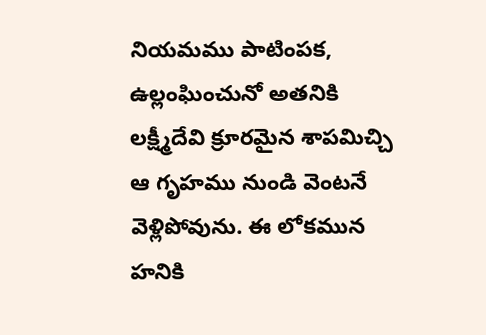నియమము పాటింపక, ఉల్లంఘించునో అతనికి లక్ష్మీదేవి క్రూరమైన శాపమిచ్చి ఆ గృహము నుండి వెంటనే వెళ్లిపోవును. ఈ లోకమున హనికి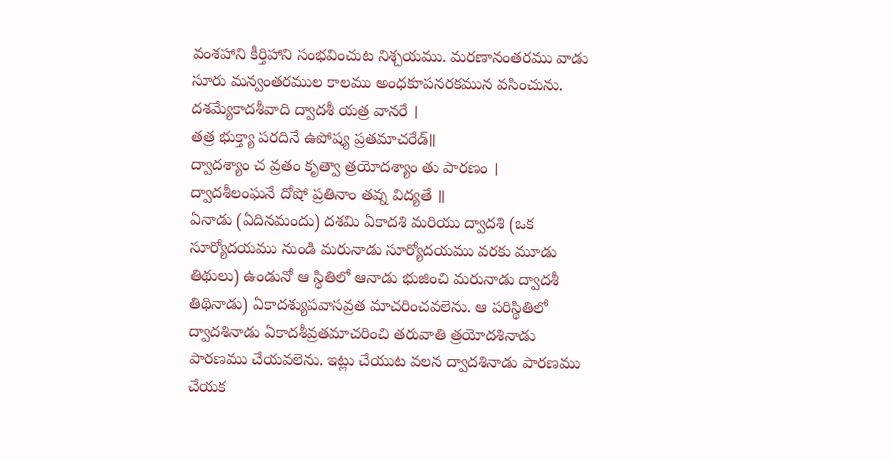వంశహాని కీర్తిహాని సంభవించుట నిశ్చయము. మరణానంతరము వాడు సూరు మన్వంతరముల కాలము అంధకూపనరకమున వసించును.
దశమ్యేకాదశీవాది ద్వాదశీ యత్ర వానరే ।
తత్ర భుక్త్యా పరదినే ఉపోష్య ప్రతమాచరేడ్॥
ద్వాదశ్యాం చ వ్రతం కృత్వా త్రయోదశ్యాం తు పారణం ।
ద్వాదశీలంఘనే దోషో ప్రతినాం తవ్న విద్యతే ॥
ఏనాడు (ఏదినమందు) దశమి ఏకాదశి మరియు ద్వాదశి (ఒక సూర్యోదయము నుండి మరునాడు సూర్యోదయము వరకు మూడు తిథులు) ఉండునో ఆ స్థితిలో ఆనాడు భుజించి మరునాడు ద్వాదశీ తిథినాడు) ఏకాదశ్యుపవాసవ్రత మాచరించవలెను. ఆ పరిస్థితిలో ద్వాదశినాడు ఏకాదశీవ్రతమాచరించి తరువాతి త్రయోదశినాడు పారణము చేయవలెను. ఇట్లు చేయుట వలన ద్వాదశినాడు పారణము చేయక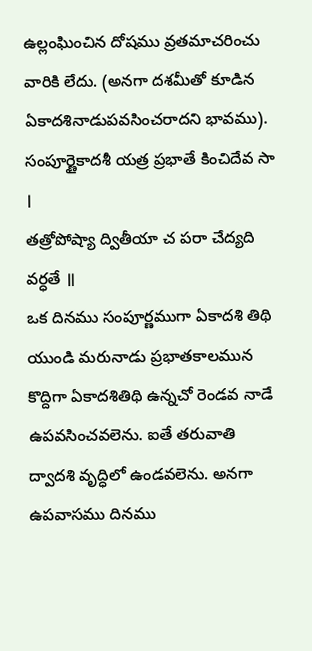ఉల్లంఘించిన దోషము వ్రతమాచరించు వారికి లేదు. (అనగా దశమీతో కూడిన ఏకాదశినాడుపవసించరాదని భావము).
సంపూర్ణైకాదశీ యత్ర ప్రభాతే కించిదేవ సా ।
తత్రోపోష్యా ద్వితీయా చ పరా చేద్యది వర్ధతే ॥
ఒక దినము సంపూర్ణముగా ఏకాదశి తిథి యుండి మరునాడు ప్రభాతకాలమున కొద్దిగా ఏకాదశితిథి ఉన్నచో రెండవ నాడే ఉపవసించవలెను. ఐతే తరువాతి ద్వాదశి వృద్ధిలో ఉండవలెను. అనగా ఉపవాసము దినము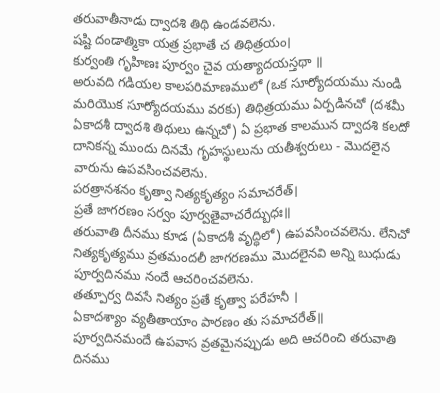తరువాతీనాడు ద్వాదశి తిథి ఉండవలెను.
షష్టి దండాత్మికా యత్ర ప్రభాతే చ తిథిత్రయం।
కుర్వంతి గృహిణః పూర్వం చైవ యత్యాదయస్తథా ॥
అరువది గడియల కాలపరిమాణములో (ఒక సూర్యోదయము నుండి మరియొక సూర్యోదయము వరకు) తిథిత్రయము ఏర్పడినచో (దశమీ ఏకాదశీ ద్వాదశి తిథులు ఉన్నచో) ఏ ప్రభాత కాలమున ద్వాదశి కలదో దానికన్న ముందు దినమే గృహస్థులును యతీశ్వరులు - మొదలైన వారును ఉపవసించవలెను.
పరత్రానశనం కృత్వా నిత్యకృత్యం సమాచరేత్।
ప్రతే జాగరణం సర్వం పూర్వతైవాచరేద్బుధః॥
తరువాతి దీనము కూడ (ఏకాదశీ వృద్ధిలో) ఉపవసించవలెను. లేనిచో నిత్యకృత్యము వ్రతమందలీ జాగరణము మొదలైనవి అన్ని బుధుడు పూర్వదినము నందే ఆచరించవలెను.
తత్పూర్వ దివసే నిత్యం ప్రతే కృత్వా పరేహనీ ।
ఏకాదశ్యాం వ్యతీతాయాం పారణం తు సమాచరేత్॥
పూర్వదినమందే ఉపవాస వ్రతమైనప్పుడు అది ఆచరించి తరువాతి దినము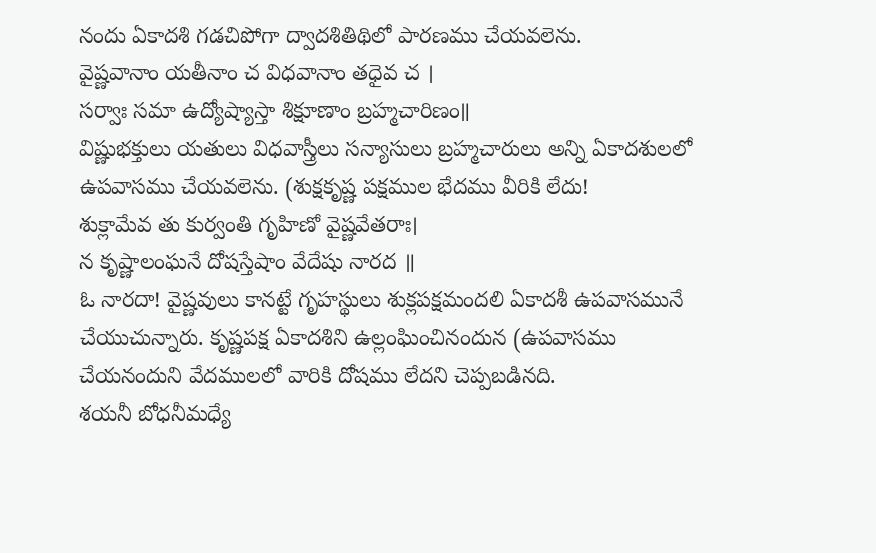నందు ఏకాదశి గడచిపోగా ద్వాదశితిథిలో పారణము చేయవలెను.
వైష్ణవానాం యతీనాం చ విధవానాం తధైవ చ ।
సర్వాః సమా ఉద్యోష్యాస్తా శిక్షూణాం బ్రహ్మచారిణం॥
విష్ణుభక్తులు యతులు విధవాస్త్రీలు సన్యాసులు బ్రహ్మచారులు అన్ని ఏకాదశులలో ఉపవాసము చేయవలెను. (శుక్షకృష్ణ పక్షముల భేదము వీరికి లేదు!
శుక్లామేవ తు కుర్వంతి గృహిణో వైష్ణవేతరాః।
న కృష్ణాలంఘనే దోషస్తేషాం వేదేషు నారద ॥
ఓ నారదా! వైష్ణవులు కానట్టే గృహస్థులు శుక్లపక్షమందలి ఏకాదశీ ఉపవాసమునే చేయుచున్నారు. కృష్ణపక్ష ఏకాదశిని ఉల్లంఘించినందున (ఉపవాసము చేయనందుని వేదములలో వారికి దోషము లేదని చెప్పబడినది.
శయనీ బోధనీమధ్యే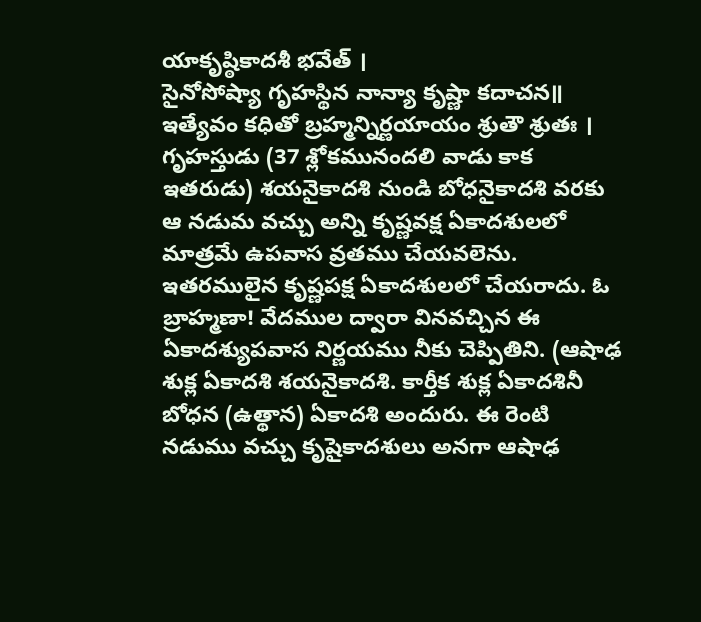యాకృష్ఠికాదశీ భవేత్ ।
సైనోసోష్యా గృహస్థిన నాన్యా కృష్ణా కదాచన॥
ఇత్యేవం కధితో బ్రహ్మన్నిర్ణయాయం శ్రుతౌ శ్రుతః ।
గృహస్తుడు (37 శ్లోకమునందలి వాడు కాక ఇతరుడు) శయనైకాదశి నుండి బోధనైకాదశి వరకు ఆ నడుమ వచ్చు అన్ని కృష్ణవక్ష ఏకాదశులలో మాత్రమే ఉపవాస వ్రతము చేయవలెను. ఇతరములైన కృష్ణపక్ష ఏకాదశులలో చేయరాదు. ఓ బ్రాహ్మణా! వేదముల ద్వారా వినవచ్చిన ఈ ఏకాదశ్యుపవాస నిర్ణయము నీకు చెప్పితిని. (ఆషాఢ శుక్ల ఏకాదశి శయనైకాదశి. కార్తీక శుక్ల ఏకాదశినీ బోధన (ఉత్థాన) ఏకాదశి అందురు. ఈ రెంటి నడుము వచ్చు కృషైకాదశులు అనగా ఆషాఢ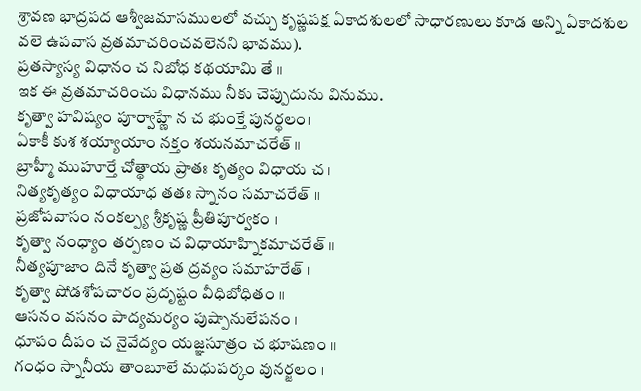శ్రావణ భాద్రపద ఆశ్వీజమాసములలో వచ్చు కృష్ణపక్ష ఏకాదశులలో సాధారణులు కూడ అన్ని ఏకాదశుల వలె ఉపవాస వ్రతమాచరించవలెనని భావము).
ప్రతస్యాస్య విధానం చ నిబోధ కథయామి తే ॥
ఇక ఈ వ్రతమాచరించు విధానము నీకు చెప్పుదును వినుము.
కృత్వా హవిష్యం పూర్వాహ్ణే న చ భుంక్తే పునర్థలం।
ఏకాకీ కుశ శయ్యాయాం నక్తం శయనమాచరేత్ ॥
బ్రాహ్మీ ముహూర్తే చోత్థాయ ప్రాతః కృత్యం విధాయ చ ।
నిత్యకృత్యం విధాయాధ తతః స్నానం సమాచరేత్ ॥
ప్రజోపవాసం నంకల్ప్య శ్రీకృష్ణ ప్రీతిపూర్వకం ।
కృత్వా నంధ్యాం తర్పణం చ విధాయాహ్నికమాచరేత్ ॥
నీత్యపూజాం దినే కృత్వా ప్రత ద్రవ్యం సమాహరేత్ ।
కృత్వా షోడశోపచారం ప్రదృష్టం వీధిబోధితం ॥
ఆసనం వసనం పాద్యమర్యం పుష్పానులేపనం ।
ధూపం దీపం చ నైవేద్యం యజ్ఞసూత్రం చ భూషణం ॥
గంధం స్నానీయ తాంబూలే మధుపర్కం వునర్జలం ।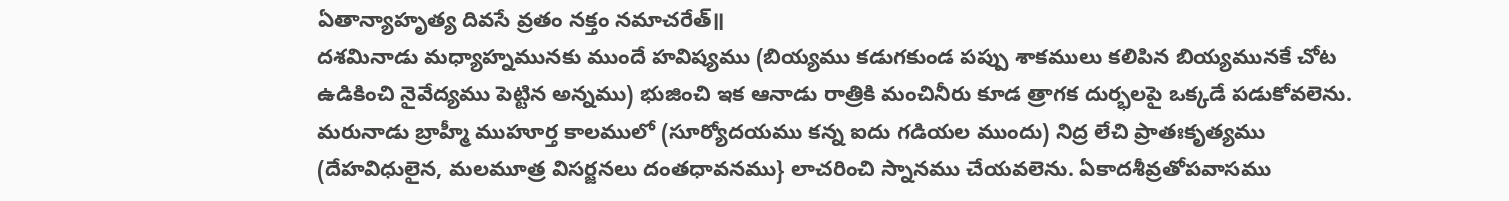ఏతాన్యాహృత్య దివసే వ్రతం నక్తం నమాచరేత్॥
దశమినాడు మధ్యాహ్నమునకు ముందే హవిష్యము (బియ్యము కడుగకుండ పప్పు శాకములు కలిపిన బియ్యమునకే చోట ఉడికించి నైవేద్యము పెట్టిన అన్నము) భుజించి ఇక ఆనాడు రాత్రికి మంచినీరు కూడ త్రాగక దుర్భలపై ఒక్కడే పడుకోవలెను. మరునాడు బ్రాహ్మీ ముహూర్త కాలములో (సూర్యోదయము కన్న ఐదు గడియల ముందు) నిద్ర లేచి ప్రాతఃకృత్యము (దేహవిధులైన, మలమూత్ర విసర్జనలు దంతధావనము} లాచరించి స్నానము చేయవలెను. ఏకాదశీవ్రతోపవాసము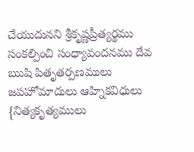చేయుదునని శ్రీకృష్ణప్రీత్యర్థము సంకల్పించి సంధ్యావందనము దేవ ఋషి పితృతర్పణములు జపహోమాదులు ఆహ్నికవిధులు {నిత్యకృత్యములు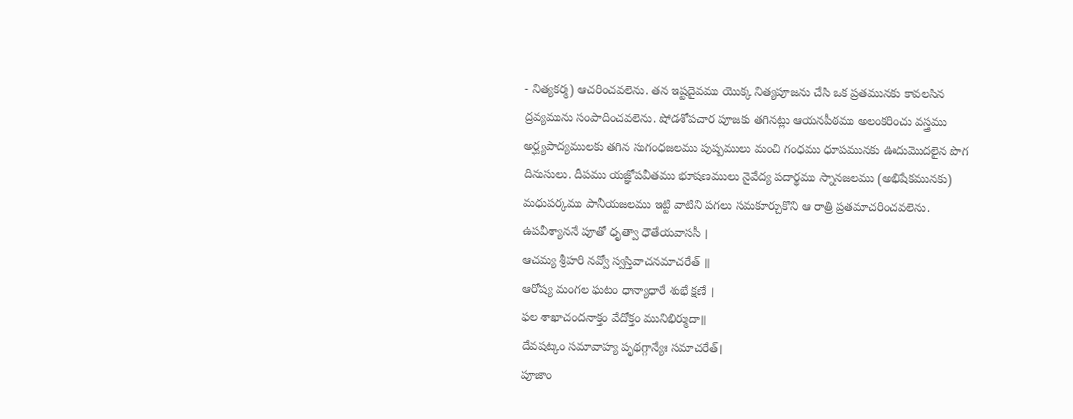- నిత్యకర్మ) ఆచరించవలెను. తన ఇష్టదైవము యొక్క నిత్యపూజను చేసి ఒక ప్రతమునకు కావలసిన ద్రవ్యమును సంపాదించవలెను. షోడశోపచార పూజకు తగినట్లు ఆయనపీఠము అలంకరించు వస్త్రము అర్ఘ్యపాద్యములకు తగిన సుగంధజలము పుష్పములు మంచి గంధము ధూపమునకు ఊదుమొదలైన పొగ దినుసులు. దీపము యజ్ఞోపవీతము భూషణములు నైవేద్య పదార్థము స్నానజలము (అభిషేకమునకు) మధుపర్కము పానీయజలము ఇట్టి వాటిని పగలు సమకూర్చుకొని ఆ రాత్రి ప్రతమాచరించవలెను.
ఉపవీశ్యాననే పూతో ధృత్వా ధౌతేయవాససీ ।
ఆచమ్య శ్రీహరి నవ్వో స్వస్తివాచనమాచరేత్ ॥
ఆరోష్య మంగల ఘటం ధాన్యాధారే శుభే క్షణే ।
ఫల శాఖాచందనాక్తం వేదోక్తం మునిభిర్ముదా॥
దేవషట్కం సమావాహ్య పృథగ్గాన్యేః సమాచరేత్।
పూజాం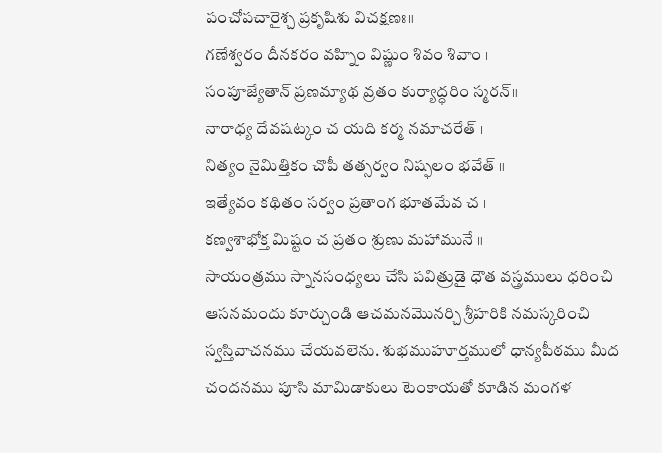పంచోపచారైశ్చ ప్రకృషిశు విచక్షణః॥
గణేశ్వరం దీనకరం వహ్నిం విష్ణుం శివం శివాం ।
సంపూజ్యేతాన్ ప్రణమ్యాథ వ్రతం కుర్యాద్ధరిం స్మరన్॥
నారాధ్య దేవషట్కం చ యది కర్మ నమాచరేత్ ।
నిత్యం నైమిత్తికం చొపీ తత్సర్వం నిష్ఫలం భవేత్ ॥
ఇత్యేవం కథితం సర్వం ప్రతాంగ భూతమేవ చ ।
కణ్వశాభోక్త మిష్టం చ ప్రతం శ్రుణు మహామునే ॥
సాయంత్రము స్నానసంధ్యలు చేసి పవిత్రుడై ధౌత వస్త్రములు ధరించి ఆసనమందు కూర్చుండి ఆచమనమొనర్చి శ్రీహరికి నమస్కరించి స్వస్తివాచనము చేయవలెను. శుభముహూర్తములో ధాన్యపీఠము మీద చందనము పూసి మామిడాకులు టెంకాయతో కూడిన మంగళ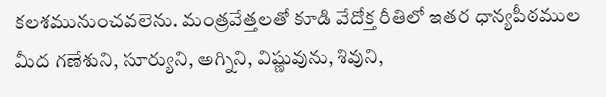కలశమునుంచవలెను. మంత్రవేత్తలతో కూడి వేదోక్త రీతిలో ఇతర ధాన్యపీఠముల మీద గణేశుని, సూర్యుని, అగ్నిని, విష్ణువును, శివుని,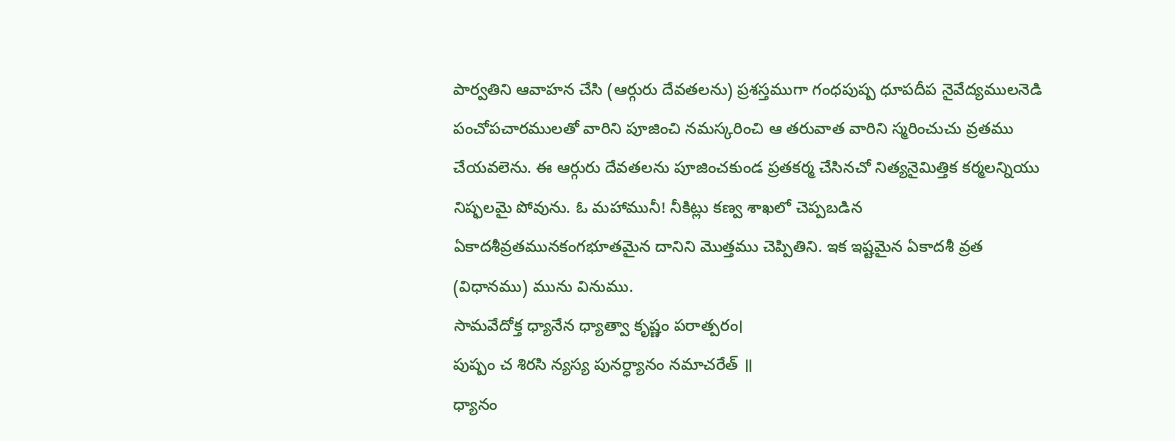పార్వతిని ఆవాహన చేసి (ఆర్గురు దేవతలను) ప్రశస్తముగా గంధపుష్ప ధూపదీప నైవేద్యములనెడి పంచోపచారములతో వారిని పూజించి నమస్కరించి ఆ తరువాత వారిని స్మరించుచు వ్రతము చేయవలెను. ఈ ఆర్గురు దేవతలను పూజించకుండ ప్రతకర్మ చేసినచో నిత్యనైమిత్తిక కర్మలన్నియు నిష్ఫలమై పోవును. ఓ మహామునీ! నీకిట్లు కణ్వ శాఖలో చెప్పబడిన ఏకాదశీవ్రతమునకంగభూతమైన దానిని మొత్తము చెప్పితిని. ఇక ఇష్టమైన ఏకాదశీ వ్రత (విధానము) మును వినుము.
సామవేదోక్త ధ్యానేన ధ్యాత్వా కృష్ణం పరాత్పరం।
పుష్పం చ శిరసి న్యస్య పునర్ధ్యానం నమాచరేత్ ॥
ధ్యానం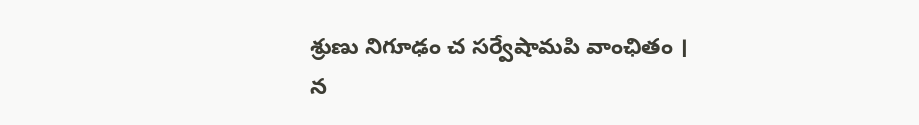శ్రుణు నిగూఢం చ సర్వేషామపి వాంఛితం ।
న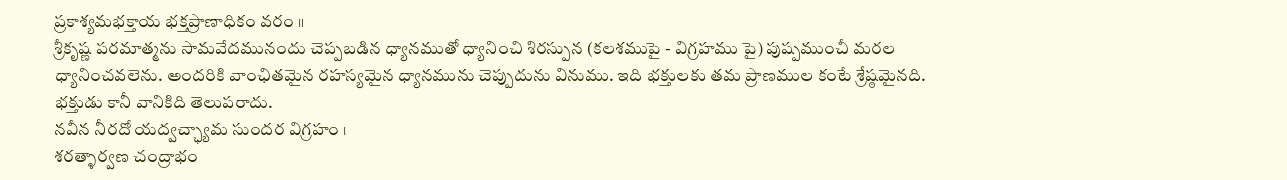ప్రకాశ్యమభక్తాయ భక్తప్రాణాధికం వరం ॥
శ్రీకృష్ణ పరమాత్మను సామవేదమునందు చెప్పబడిన ధ్యానముతో ధ్యానించి శిరస్పున (కలశముపై - విగ్రహము పై) పుష్పముంచీ మరల ధ్యానించవలెను. అందరికి వాంఛితమైన రహస్యమైన ధ్యానమును చెప్పుదును వినుము. ఇది భక్తులకు తమ ప్రాణముల కంటే శ్రేష్ఠమైనది. భక్తుడు కానీ వానికిది తెలుపరాదు.
నవీన నీరదో యద్వచ్ఛ్యామ సుందర విగ్రహం ।
శరత్ళార్వణ చంద్రాభం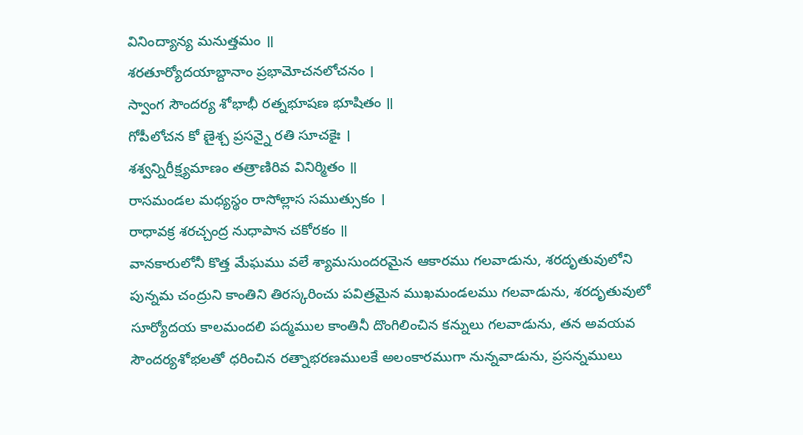వినింద్యాన్య మనుత్తమం ॥
శరతూర్యోదయాబ్దానాం ప్రభామోచనలోచనం ।
స్వాంగ సౌందర్య శోభాభీ రత్నభూషణ భూషితం ॥
గోపీలోచన కో ణైశ్చ ప్రసన్నై రతి సూచకైః ।
శశ్వన్నిరీక్ష్యమాణం తత్రాణిరివ వినిర్మితం ॥
రాసమండల మధ్యస్థం రాసోల్లాస సముత్సుకం ।
రాధావక్ర శరచ్చంద్ర నుధాపాన చకోరకం ॥
వానకారులోనీ కొత్త మేఘము వలే శ్యామసుందరమైన ఆకారము గలవాడును, శరదృతువులోని పున్నమ చంద్రుని కాంతిని తిరస్కరించు పవిత్రమైన ముఖమండలము గలవాడును, శరదృతువులో సూర్యోదయ కాలమందలి పద్మముల కాంతినీ దొంగిలించిన కన్నులు గలవాడును, తన అవయవ సౌందర్యశోభలతో ధరించిన రత్నాభరణములకే అలంకారముగా నున్నవాడును, ప్రసన్నములు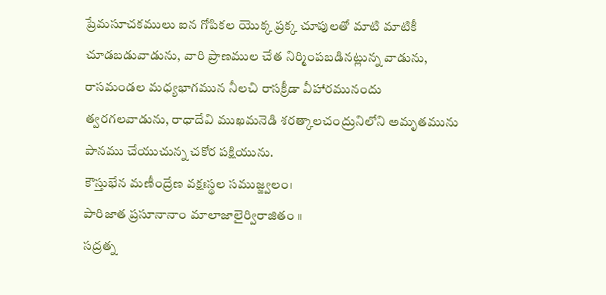ప్రేమసూచకములు ఐన గోపికల యొక్క ప్రక్క చూపులతో మాటి మాటికీ చూడబడువాడును, వారి ప్రాణముల చేత నిర్మింపబడినట్లున్న వాడును, రాసమండల మధ్యభాగమున నీలచి రాసక్రీడా వీహారమునందు త్వరగలవాడును, రాధాదేవి ముఖమనెడి శరత్కాలచంద్రునిలోని అమృతమును పానము చేయుచున్న చకోర పక్షియును.
కౌస్తుభేన మణీంద్రేణ వక్షఃస్థల సముజ్జ్వలం।
పారిజాత ప్రసూనానాం మాలాజాలైర్విరాజితం ॥
సద్రత్న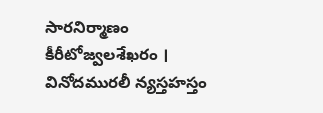సారనిర్మాణం కీరీటోజ్వలశేఖరం ।
వినోదమురలీ న్యస్తహస్తం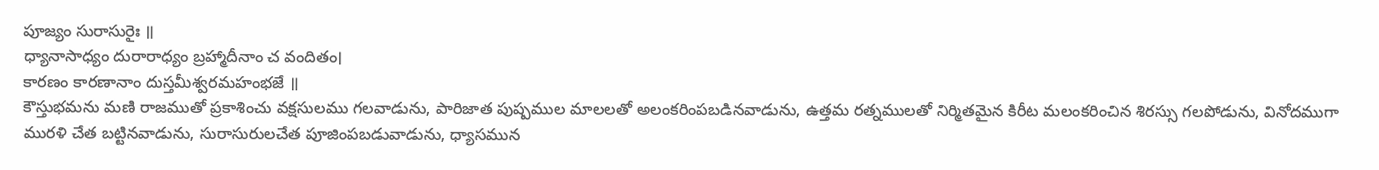పూజ్యం సురాసురైః ॥
ధ్యానాసాధ్యం దురారాధ్యం బ్రహ్మాదీనాం చ వందితం।
కారణం కారణానాం దుస్తమీశ్వరమహంభజే ॥
కౌస్తుభమను మణి రాజముతో ప్రకాశించు వక్షసులము గలవాడును, పారిజాత పుష్పముల మాలలతో అలంకరింపబడినవాడును, ఉత్తమ రత్నములతో నిర్మితమైన కిరీట మలంకరించిన శిరస్సు గలపోడును, వినోదముగా మురళి చేత బట్టినవాడును, సురాసురులచేత పూజింపబడువాడును, ధ్యాసమున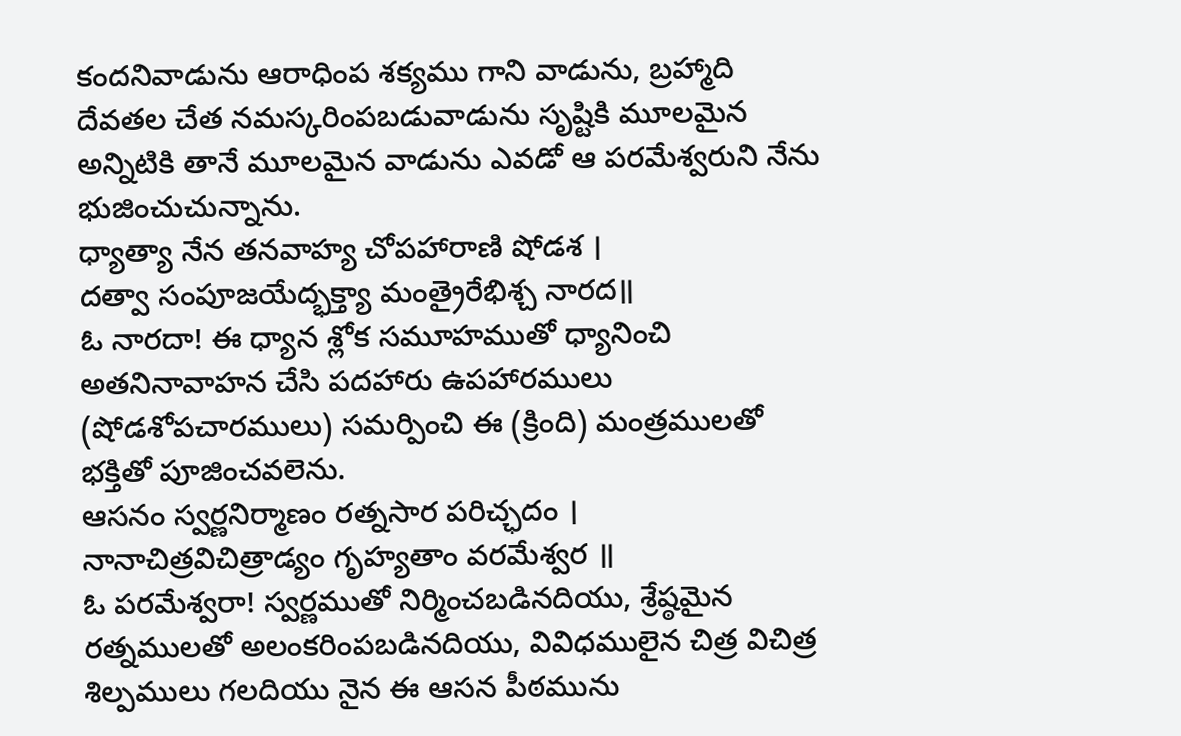కందనివాడును ఆరాధింప శక్యము గాని వాడును, బ్రహ్మాది దేవతల చేత నమస్కరింపబడువాడును సృష్టికి మూలమైన అన్నిటికి తానే మూలమైన వాడును ఎవడో ఆ పరమేశ్వరుని నేను భుజించుచున్నాను.
ధ్యాత్యా నేన తనవాహ్య చోపహారాణి షోడశ ।
దత్వా సంపూజయేద్భక్త్యా మంత్రైరేభిశ్చ నారద॥
ఓ నారదా! ఈ ధ్యాన శ్లోక సమూహముతో ధ్యానించి అతనినావాహన చేసి పదహారు ఉపహారములు (షోడశోపచారములు) సమర్పించి ఈ (క్రింది) మంత్రములతో భక్తితో పూజించవలెను.
ఆసనం స్వర్ణనిర్మాణం రత్నసార పరిచ్ఛదం ।
నానాచిత్రవిచిత్రాడ్యం గృహ్యతాం వరమేశ్వర ॥
ఓ పరమేశ్వరా! స్వర్ణముతో నిర్మించబడినదియు, శ్రేష్ఠమైన రత్నములతో అలంకరింపబడినదియు, వివిధములైన చిత్ర విచిత్ర శిల్పములు గలదియు నైన ఈ ఆసన పీఠమును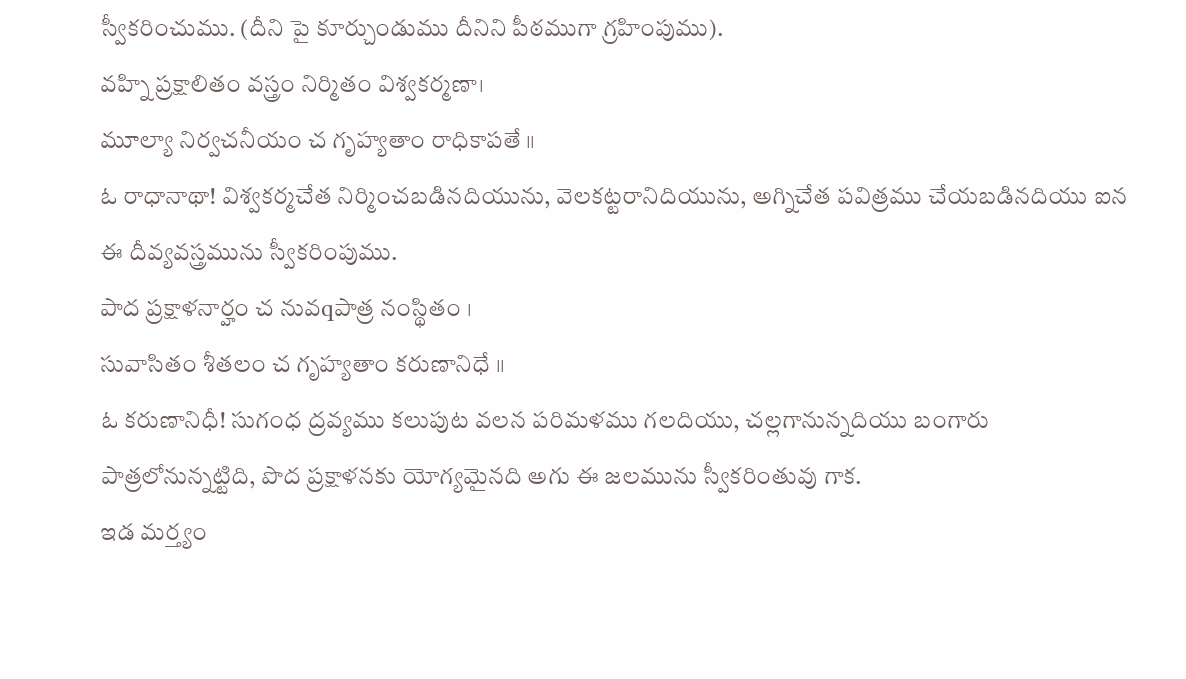స్వీకరించుము. (దీని పై కూర్చుండుము దీనిని పీఠముగా గ్రహింపుము).
వహ్ని ప్రక్షాలితం వస్త్రం నిర్మితం విశ్వకర్మణా।
మూల్యా నిర్వచనీయం చ గృహ్యతాం రాధికాపతే ॥
ఓ రాధానాథా! విశ్వకర్మచేత నిర్మించబడినదియును, వెలకట్టరానిదియును, అగ్నిచేత పవిత్రము చేయబడినదియు ఐన ఈ దీవ్యవస్త్రమును స్వీకరింపుము.
పాద ప్రక్షాళనార్హం చ నువqపాత్ర నంస్థితం ।
సువాసితం శీతలం చ గృహ్యతాం కరుణానిధే ॥
ఓ కరుణానిధీ! సుగంధ ద్రవ్యము కలుపుట వలన పరిమళము గలదియు, చల్లగానున్నదియు బంగారు పాత్రలోనున్నట్టిది, పొద ప్రక్షాళనకు యోగ్యమైనది అగు ఈ జలమును స్వీకరింతువు గాక.
ఇడ మర్త్యం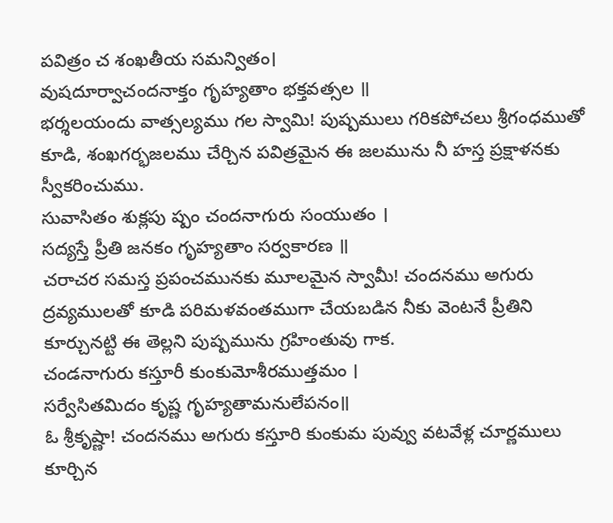పవిత్రం చ శంఖతీయ సమన్వితం।
వుషదూర్వాచందనాక్తం గృహ్యతాం భక్తవత్సల ॥
భర్శలయందు వాత్సల్యము గల స్వామి! పుష్పములు గరికపోచలు శ్రీగంధముతో కూడి, శంఖగర్భజలము చేర్చిన పవిత్రమైన ఈ జలమును నీ హస్త ప్రక్షాళనకు స్వీకరించుము.
సువాసితం శుక్లపు ష్పం చందనాగురు సంయుతం ।
సద్యస్తే ప్రీతి జనకం గృహ్యతాం సర్వకారణ ॥
చరాచర సమస్త ప్రపంచమునకు మూలమైన స్వామీ! చందనము అగురు ద్రవ్యములతో కూడి పరిమళవంతముగా చేయబడిన నీకు వెంటనే ప్రీతిని కూర్చునట్టి ఈ తెల్లని పుష్పమును గ్రహింతువు గాక.
చండనాగురు కస్తూరీ కుంకుమోశీరముత్తమం ।
సర్వేసితమిదం కృష్ణ గృహ్యతామనులేపనం॥
ఓ శ్రీకృష్ణా! చందనము అగురు కస్తూరి కుంకుమ పువ్వు వటవేళ్ల చూర్ణములు కూర్చిన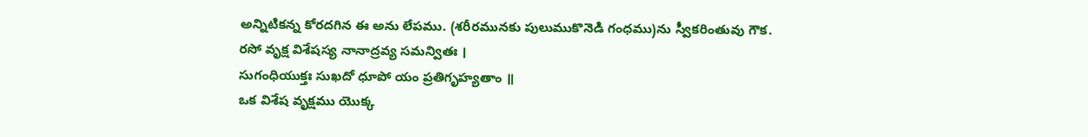అన్నిటికన్న కోరదగిన ఈ అను లేపము. (శరీరమునకు పులుముకొనెడి గంధము)ను స్వీకరింతువు గౌక.
రసో వృక్ష విశేషస్య నానాద్రవ్య సమన్వితః ।
సుగంధియుక్తః సుఖదో ధూపో యం ప్రతిగృహ్యతాం ॥
ఒక విశేష వృక్షము యొక్క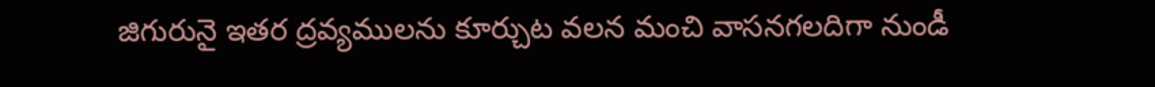జిగురునై ఇతర ద్రవ్యములను కూర్చుట వలన మంచి వాసనగలదిగా నుండీ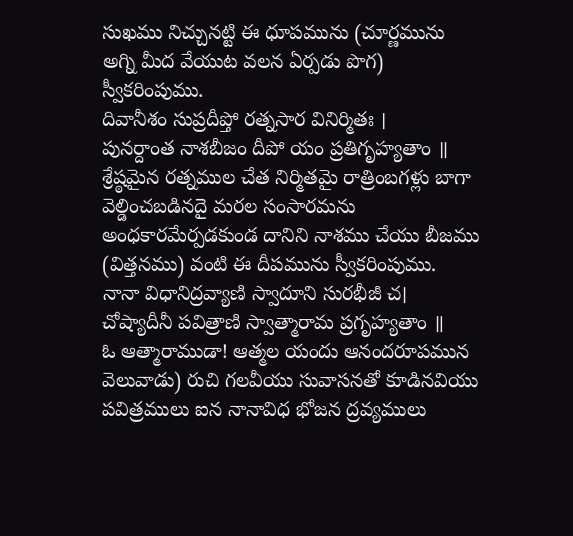సుఖము నిచ్చునట్టి ఈ ధూపమును (చూర్ణమును అగ్ని మీద వేయుట వలన ఏర్పడు పొగ) స్వీకరింపుము.
దివానీశం సుప్రదీప్తో రత్నసార వినిర్మితః ।
పునర్దాంత నాశబీజం దీపో యం ప్రతిగృహ్యతాం ॥
శ్రేష్ఠమైన రత్నముల చేత నిర్మితమై రాత్రింబగళ్లు బాగా వెల్డించబడినదై మరల సంసారమను అంధకారమేర్పడకుండ దానిని నాశము చేయు బీజము (విత్తనము) వంటి ఈ దీపమును స్వీకరింపుము.
నానా విధానిద్రవ్యాణి స్వాదూని సురభీజీ చ।
చోష్యాదీనీ పవిత్రాణి స్వాత్మారామ ప్రగృహ్యతాం ॥
ఓ ఆత్మారాముడా! ఆత్మల యందు ఆనందరూపమున వెలువాడు) రుచి గలవీయు సువాసనతో కూడినవియు పవిత్రములు ఐన నానావిధ భోజన ద్రవ్యములు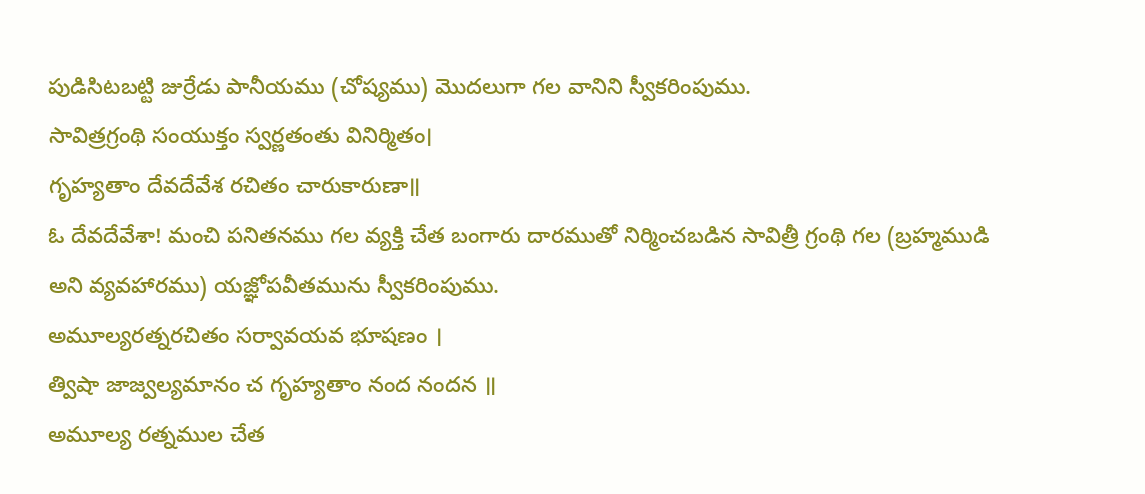పుడిసిటబట్టి జుర్రేడు పానీయము (చోష్యము) మొదలుగా గల వానిని స్వీకరింపుము.
సావిత్రగ్రంథి సంయుక్తం స్వర్ణతంతు వినిర్మితం।
గృహ్యతాం దేవదేవేశ రచితం చారుకారుణా॥
ఓ దేవదేవేశా! మంచి పనితనము గల వ్యక్తి చేత బంగారు దారముతో నిర్మించబడిన సావిత్రీ గ్రంథి గల (బ్రహ్మముడి అని వ్యవహారము) యజ్ఞోపవీతమును స్వీకరింపుము.
అమూల్యరత్నరచితం సర్వావయవ భూషణం ।
త్విషా జాజ్వల్యమానం చ గృహ్యతాం నంద నందన ॥
అమూల్య రత్నముల చేత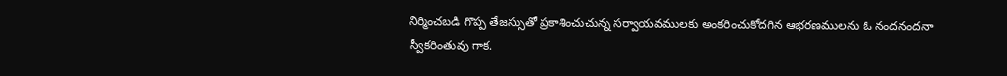నిర్మించబడి గొప్ప తేజస్సుతో ప్రకాశించుచున్న సర్వాయవములకు అంకరించుకోదగిన ఆభరణములను ఓ నందనందనా స్వీకరింతువు గాక.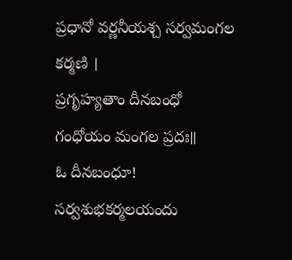ప్రధానో వర్ణనీయశ్చ సర్వమంగల కర్మణి ।
ప్రగృహ్యతాం దీనబంధో గంధోయం మంగల ప్రదః॥
ఓ దీనబంధూ! సర్వశుభకర్మలయందు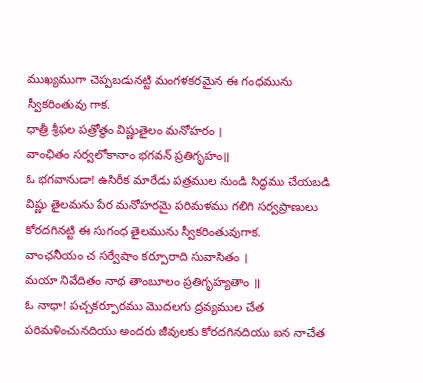ముఖ్యముగా చెప్పబడునట్టి మంగళకరమైన ఈ గంధమును స్వీకరింతువు గాక.
ధాత్రీ శ్రీఫల పత్రోత్థం విష్ణుతైలం మనోహరం ।
వాంఛితం సర్వలోకానాం భగవన్ ప్రతిగృహం॥
ఓ భగవానుడా! ఉసిరీక మారేడు పత్రముల నుండి సిద్ధము చేయబడి విష్ణు తైలమను పేర మనోహరమై పరిమళము గలిగి సర్వప్రాణులు కోరదగినట్టి ఈ సుగంధ తైలమును స్వీకరింతువుగాక.
వాంఛనీయం చ సర్వేషాం కర్పూరాది సువాసితం ।
మయా నివేదితం నాథ తాంబూలం ప్రతిగృహ్యతాం ॥
ఓ నాధా! పచ్చకర్పూరము మొదలగు ద్రవ్యముల చేత పరిమళించునదియు అందరు జీవులకు కోరదగినదియు ఐన నాచేత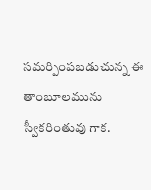సమర్పింపబడుచున్న ఈ తాంబూలమును స్వీకరింతువు గాక.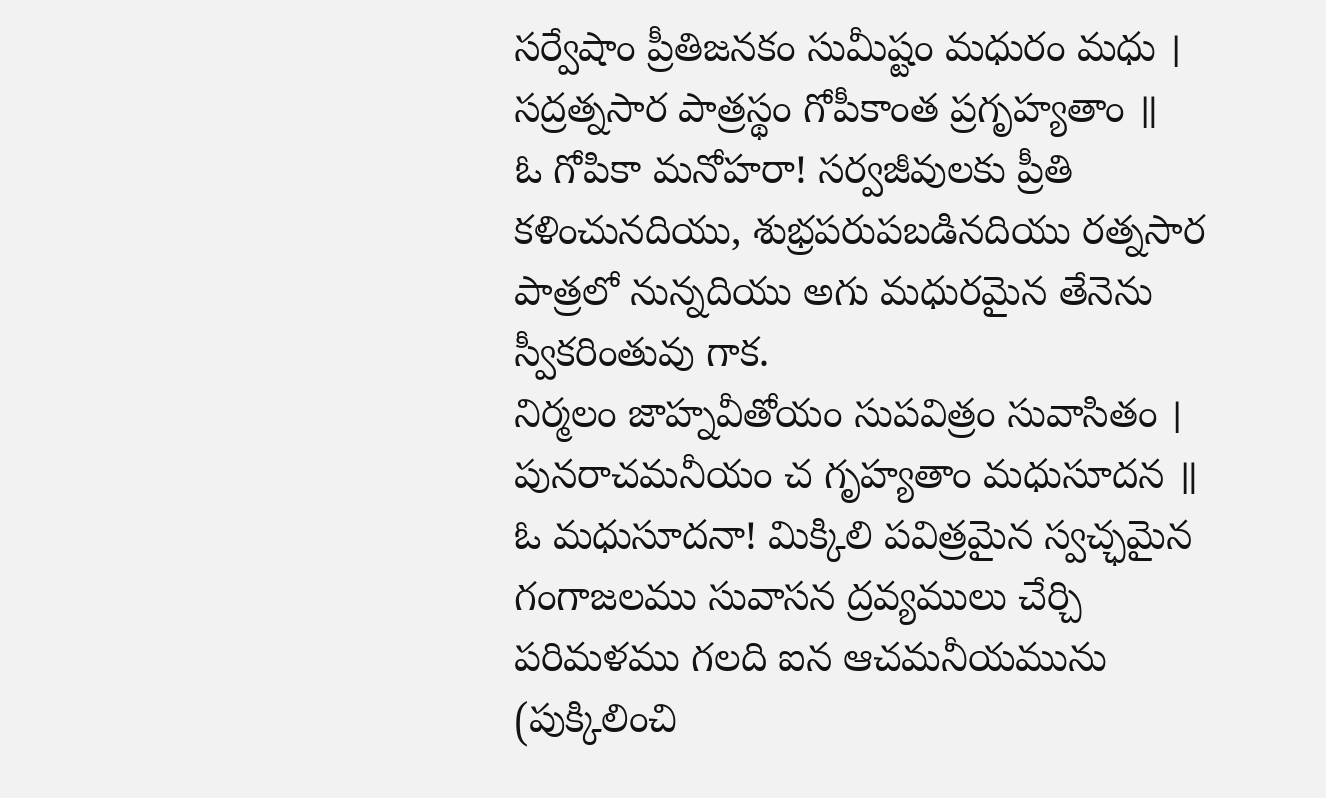సర్వేషాం ప్రీతిజనకం సుమీష్టం మధురం మధు ।
సద్రత్నసార పాత్రస్థం గోపీకాంత ప్రగృహ్యతాం ॥
ఓ గోపికా మనోహరా! సర్వజీవులకు ప్రీతి కళించునదియు, శుభ్రపరుపబడినదియు రత్నసార పాత్రలో నున్నదియు అగు మధురమైన తేనెను స్వీకరింతువు గాక.
నిర్మలం జాహ్నవీతోయం సుపవిత్రం సువాసితం ।
పునరాచమనీయం చ గృహ్యతాం మధుసూదన ॥
ఓ మధుసూదనా! మిక్కిలి పవిత్రమైన స్వచ్ఛమైన గంగాజలము సువాసన ద్రవ్యములు చేర్చి పరిమళము గలది ఐన ఆచమనీయమును (పుక్కిలించి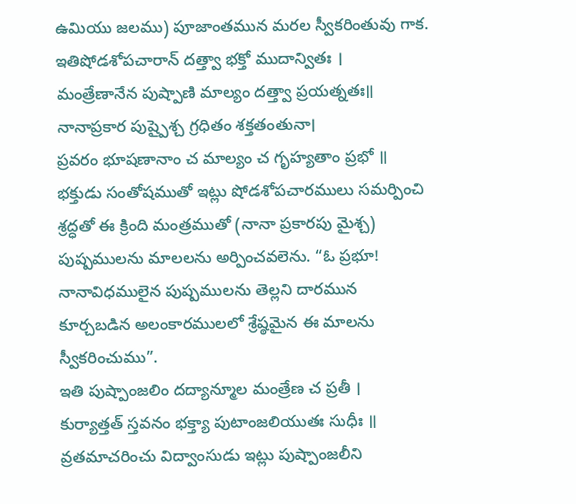ఉమియు జలము) పూజాంతమున మరల స్వీకరింతువు గాక.
ఇతిషోడశోపచారాన్ దత్త్వా భక్తో ముదాన్వితః ।
మంత్రేణానేన పుష్పాణి మాల్యం దత్త్వా ప్రయత్నతః॥
నానాప్రకార పుష్పైశ్చ గ్రధితం శక్తతంతునా।
ప్రవరం భూషణానాం చ మాల్యం చ గృహ్యతాం ప్రభో ॥
భక్తుడు సంతోషముతో ఇట్లు షోడశోపచారములు సమర్పించి శ్రద్ధతో ఈ క్రింది మంత్రముతో (నానా ప్రకారపు మైశ్చ) పుష్పములను మాలలను అర్పించవలెను. “ఓ ప్రభూ! నానావిధములైన పుష్పములను తెల్లని దారమున కూర్చబడిన అలంకారములలో శ్రేష్ఠమైన ఈ మాలను స్వీకరించుము”.
ఇతి పుష్పాంజలిం దద్యాన్మూల మంత్రేణ చ ప్రతీ ।
కుర్యాత్తత్ స్తవనం భక్త్యా పుటాంజలియుతః సుధీః ॥
వ్రతమాచరించు విద్వాంసుడు ఇట్లు పుష్పాంజలీని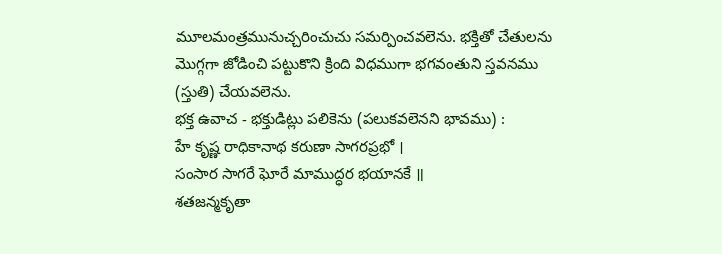మూలమంత్రమునుచ్చరించుచు సమర్పించవలెను. భక్తితో చేతులను మొగ్గగా జోడించి పట్టుకొని క్రింది విధముగా భగవంతుని స్తవనము (స్తుతి) చేయవలెను.
భక్త ఉవాచ - భక్తుడిట్లు పలికెను (పలుకవలెనని భావము) :
హే కృష్ణ రాధికానాథ కరుణా సాగరప్రభో ।
సంసార సాగరే ఘోరే మాముద్ధర భయానకే ॥
శతజన్మకృతా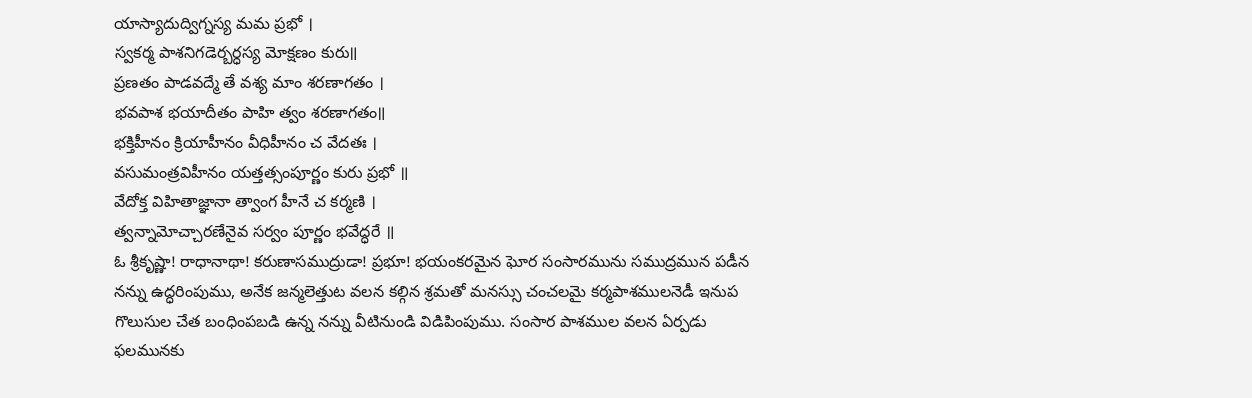యాస్యాదుద్విగ్నస్య మమ ప్రభో ।
స్వకర్మ పాశనిగడెర్బర్ధస్య మోక్షణం కురు॥
ప్రణతం పాడవద్మే తే వశ్య మాం శరణాగతం ।
భవపాశ భయాదీతం పాహి త్వం శరణాగతం॥
భక్తిహీనం క్రియాహీనం వీధిహీనం చ వేదతః ।
వసుమంత్రవిహీనం యత్తత్సంపూర్ణం కురు ప్రభో ॥
వేదోక్త విహితాజ్ఞానా త్వాంగ హీనే చ కర్మణి ।
త్వన్నామోచ్చారణేనైవ సర్వం పూర్ణం భవేద్ధరే ॥
ఓ శ్రీకృష్ణా! రాధానాథా! కరుణాసముద్రుడా! ప్రభూ! భయంకరమైన ఘోర సంసారమును సముద్రమున పడీన నన్ను ఉద్ధరింపుము, అనేక జన్మలెత్తుట వలన కల్గిన శ్రమతో మనస్సు చంచలమై కర్మపాశములనెడీ ఇనుప గొలుసుల చేత బంధింపబడి ఉన్న నన్ను వీటినుండి విడిపింపుము. సంసార పాశముల వలన ఏర్పడు ఫలమునకు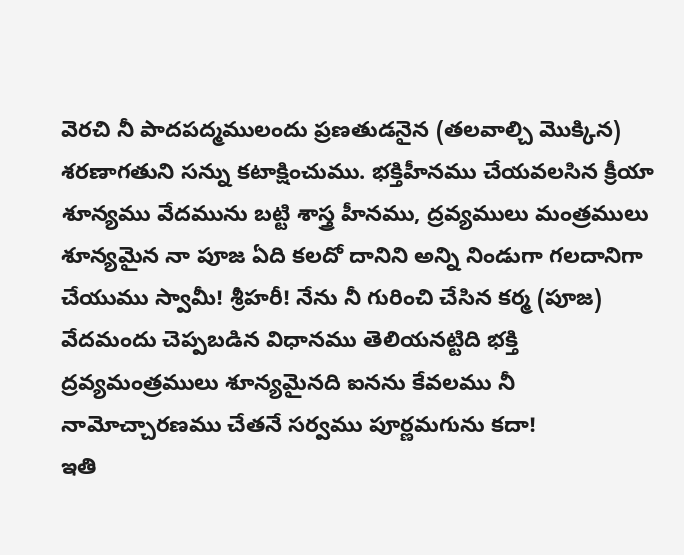వెరచి నీ పాదపద్మములందు ప్రణతుడనైన (తలవాల్చి మొక్కిన) శరణాగతుని సన్ను కటాక్షించుము. భక్తిహీనము చేయవలసిన క్రీయా శూన్యము వేదమును బట్టి శాస్త్ర హీనము, ద్రవ్యములు మంత్రములు శూన్యమైన నా పూజ ఏది కలదో దానిని అన్ని నిండుగా గలదానిగా చేయుము స్వామీ! శ్రీహరీ! నేను నీ గురించి చేసిన కర్మ (పూజ) వేదమందు చెప్పబడిన విధానము తెలియనట్టిది భక్తి ద్రవ్యమంత్రములు శూన్యమైనది ఐనను కేవలము నీ నామోచ్చారణము చేతనే సర్వము పూర్ణమగును కదా!
ఇతి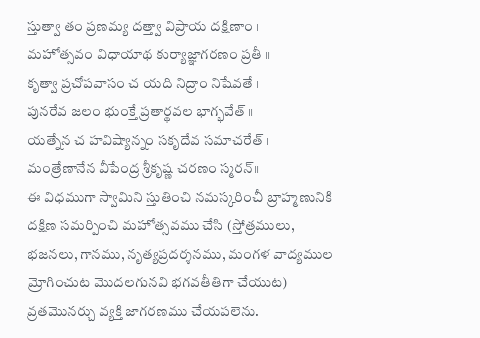స్తుత్వా తం ప్రణమ్య దత్త్వా విప్రాయ దక్షిణాం ।
మహోత్సవం విధాయాథ కుర్యాజ్ఞాగరణం ప్రతీ ॥
కృత్వా ప్రచోపవాసం చ యది నిద్రాం నిషేవతే ।
పునరేవ జలం భుంక్తే ప్రతార్థవల భాగ్భవేత్ ॥
యత్నేన చ హవిష్యాన్నం సకృదేవ సమాచరేత్ ।
మంత్రేణానేన వీపేంద్ర శ్రీకృష్ణ చరణం స్మరన్॥
ఈ విధముగా స్వామిని స్తుతించి నమస్కరించీ బ్రాహ్మణునికి దక్షిణ సమర్పించి మహోత్సవము చేసి (స్తోత్రములు, భజనలు, గానము, నృత్యప్రదర్శనము, మంగళ వాద్యముల మ్రోగించుట మొదలగునవి భగవతీతిగా చేయుట) వ్రతమొనర్చు వ్యక్తి జాగరణము చేయపలెను.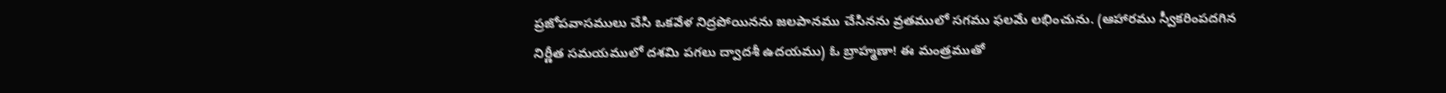ప్రజోపవాసములు చేసి ఒకవేళ నిద్రపోయినను జలపానము చేసినను వ్రతములో సగము ఫలమే లభించును. (ఆహారము స్వీకరింపదగిన నిర్ణీత సమయములో దశమి పగలు ద్వాదశీ ఉదయము) ఓ బ్రాహ్మణా! ఈ మంత్రముతో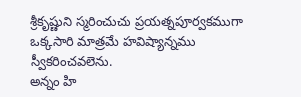శ్రీకృష్ణుని స్మరించుచు ప్రయత్నపూర్వకముగా ఒక్కసారి మాత్రమే హవిష్యాన్నము స్వీకరించవలెను.
అన్నం హి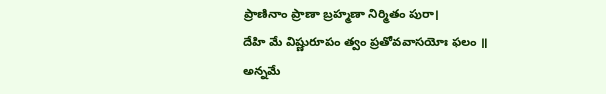ప్రాణినాం ప్రాణా బ్రహ్మణా నిర్మితం పురా।
దేహి మే విష్ణురూపం త్వం ప్రతోవవాసయోః ఫలం ॥
అన్నమే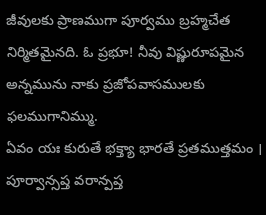జీవులకు ప్రాణముగా పూర్వము బ్రహ్మచేత నిర్మితమైనది. ఓ ప్రభూ! నీవు విష్ణురూపమైన అన్నమును నాకు ప్రజోపవాసములకు ఫలముగానిమ్ము.
ఏవం యః కురుతే భక్త్యా భారతే ప్రతముత్తమం ।
పూర్వాన్సప్త వరాన్పప్త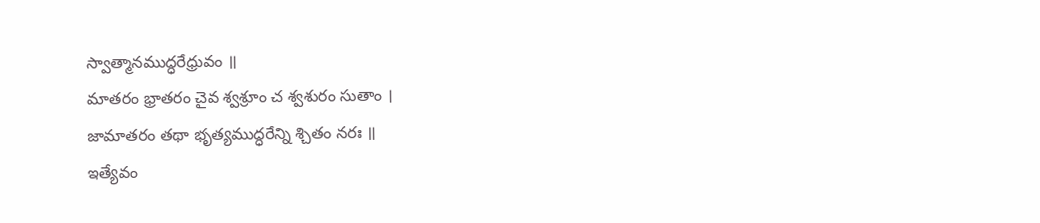స్వాత్మానముద్ధరేధ్రువం ॥
మాతరం భ్రాతరం చైవ శ్వశ్రూం చ శ్వశురం సుతాం ।
జామాతరం తథా భృత్యముద్ధరేన్ని శ్చితం నరః ॥
ఇత్యేవం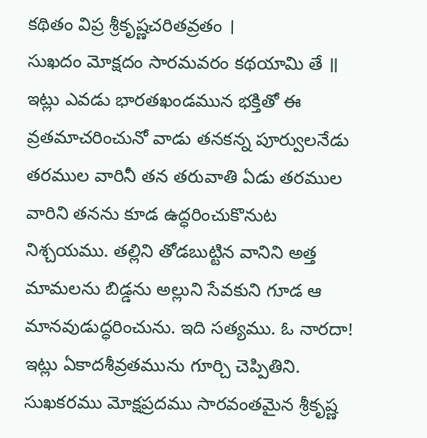కథితం విప్ర శ్రీకృష్ణచరితవ్రతం ।
సుఖదం మోక్షదం సారమవరం కథయామి తే ॥
ఇట్లు ఎవడు భారతఖండమున భక్తితో ఈ వ్రతమాచరించునో వాడు తనకన్న పూర్వులనేడు తరముల వారినీ తన తరువాతి ఏడు తరముల వారిని తనను కూడ ఉద్ధరించుకొనుట నిశ్చయము. తల్లిని తోడబుట్టిన వానిని అత్త మామలను బిడ్డను అల్లుని సేవకుని గూడ ఆ మానవుడుద్ధరించును. ఇది సత్యము. ఓ నారదా! ఇట్లు ఏకాదశీవ్రతమును గూర్చి చెప్పితిని. సుఖకరము మోక్షప్రదము సారవంతమైన శ్రీకృష్ణ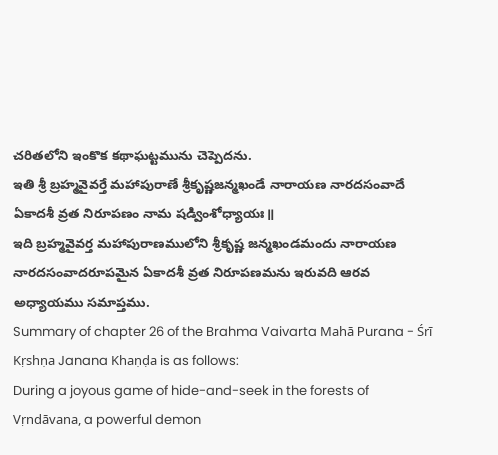చరితలోని ఇంకొక కథాఘట్టమును చెప్పెదను.
ఇతి శ్రీ బ్రహ్మవైవర్తే మహాపురాణే శ్రీకృష్ణజన్మఖండే నారాయణ నారదసంవాదే ఏకాదశీ వ్రత నిరూపణం నామ షడ్వింశోధ్యాయః॥
ఇది బ్రహ్మవైవర్త మహాపురాణములోని శ్రీకృష్ణ జన్మఖండమందు నారాయణ నారదసంవాదరూపమైన ఏకాదశీ వ్రత నిరూపణమను ఇరువది ఆరవ అధ్యాయము సమాప్తము.
Summary of chapter 26 of the Brahma Vaivarta Mahā Purana - Śrī Kṛshṇa Janana Khaṇḍa is as follows:
During a joyous game of hide-and-seek in the forests of Vṛndāvana, a powerful demon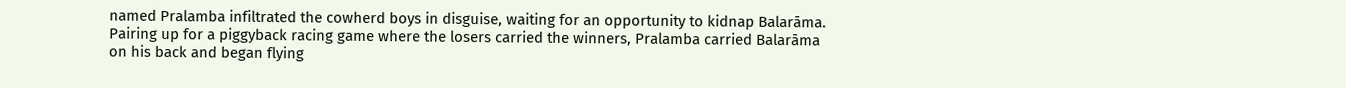named Pralamba infiltrated the cowherd boys in disguise, waiting for an opportunity to kidnap Balarāma. Pairing up for a piggyback racing game where the losers carried the winners, Pralamba carried Balarāma on his back and began flying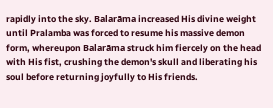rapidly into the sky. Balarāma increased His divine weight until Pralamba was forced to resume his massive demon form, whereupon Balarāma struck him fiercely on the head with His fist, crushing the demon's skull and liberating his soul before returning joyfully to His friends.